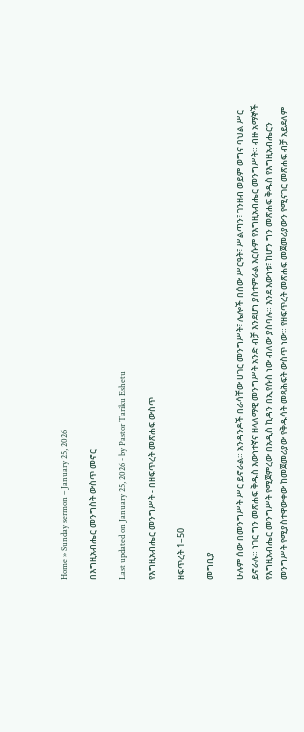Home » Sunday sermon – January 25, 2026

በእግዚአብሔር መንግስት ውስጥ መኖር

Last updated on January 25, 2026 - by Pastor Tariku Eshetu

የእግዚአብሔር መንግሥት - በዘፍጥረት መጽሐፍ ውስጥ

ዘፍጥረት 1–50

መግቢያ

ሁሉም ሰው በመንግሥት ሥር ይኖራል። አንዳንዶች በራሳቸው ሀገር መንግሥት፣ ሌሎች በሰው ሥርዓት፣ ሥልጣን፣ ገንዘብ ወይም ወግና ባህል ሥር ይኖራሉ። ነገር ግን መጽሐፍ ቅዱስ እውነተኛና ዘላለማዊ መንግሥት አንድ ብቻ እንደሆነ ያስተምራል እርሱም የእግዚአብሔር መንግሥት። ብዙ አማኞች የእግዚአብሔር መንግሥት የሚጀምረው በአዲስ ኪዳን በኢየሱስ ነው ብለው ያስባሉ። እንደ እውነቱ፣ ከሆን ግን መጽሐፍ ቅዱስ የእግዚአብሔርን መንግሥት የሚያስተዋውቀው ከመጀመሪያው የቅዱሳት መጻሕፍት ውስጥ ነው። የዘፍጥረት መጽሐፍ መጀመሪያውን የሚናገር መጽሐፍ ብቻ አይደለም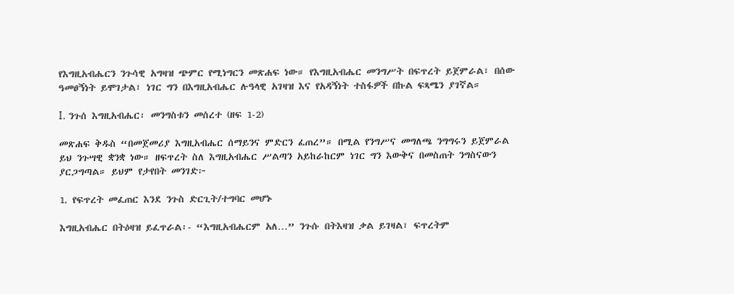የእግዚአብሔርን ንጉሳዊ አግዛዝ ጭምር የሚነግርን መጽሐፍ ነው። የእግዚአብሔር መንግሥት በፍጥረት ይጀምራል፣ በሰው ዓመፀኝነት ይሞገታል፣ ነገር ግን በእግዚአብሔር ሉዓላዊ አገዛዝ እና የአዳኝነት ተስፋዎች በኩል ፍጻሜን ያገኛል።

I. ንጉሰ እግዚአብሔር፡ መንግስቱን መሰረተ (ዘፍ 1-2)

መጽሐፍ ቅዱስ “በመጀመሪያ እግዚአብሔር ሰማይንና ምድርን ፈጠረ”። በሚል የንግሥና መግለጫ ንግግሩን ይጀምራል ይህ ንጉሣዊ ቋንቋ ነው። ዘፍጥረት ስለ እግዚአብሔር ሥልጣን አይከራከርም ነገር ግን እውቅና በመስጠት ንግስናውን ያርጋግጣል። ይህም የታየበት መንገድ፦

1. የፍጥረት መፈጠር እንደ ንጉስ ድርጊት/ተግባር መሆኑ

እግዚአብሔር በትዕዛዝ ይፈጥራል፡- “እግዚአብሔርም አለ…” ንጉሱ በትእዛዝ ቃል ይገዛል፣ ፍጥረትም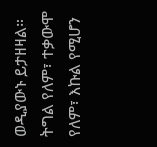ወዲያውኑ ይታዘዛል። ትግል የለም፣ ተቃውሞ የለም፣ እኩል የሚሆን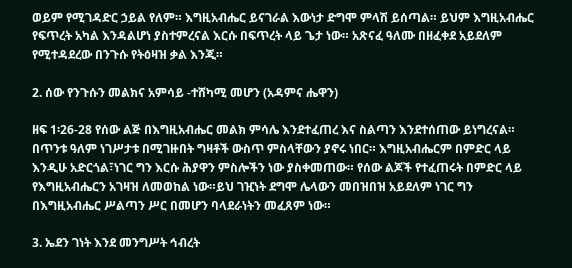ወይም የሚገዳድር ኃይል የለም። እግዚአብሔር ይናገራል እውነታ ድግሞ ምላሽ ይሰጣል። ይህም እግዚአብሔር የፍጥረት አካል እንዳልሆነ ያስተምረናል እርሱ በፍጥረት ላይ ጌታ ነው። አጽናፈ ዓለሙ በዘፈቀደ አይደለም የሚተዳደረው በንጉሱ የትዕዛዝ ቃል እንጂ።

2. ሰው የንጉሱን መልክና አምሳይ -ተሸካሚ መሆን (አዳምና ሔዋን)

ዘፍ 1፡26-28 የሰው ልጅ በእግዚአብሔር መልክ ምሳሌ እንደተፈጠረ እና ስልጣን እንደተሰጠው ይነግረናል። በጥንቱ ዓለም ነገሥታቱ በሚገዙበት ግዛቶች ውስጥ ምስላቸውን ያኖሩ ነበር። እግዚአብሔርም በምድር ላይ እንዲሁ አድርጎል፣ነገር ግን እርሱ ሕያዋን ምስሎችን ነው ያስቀመጠው። የሰው ልጆች የተፈጠሩት በምድር ላይ የእግዚአብሔርን አገዛዝ ለመወከል ነው።ይህ ገዢነት ደግሞ ሌላውን መበዝበዝ አይደለም ነገር ግን በእግዚአብሔር ሥልጣን ሥር በመሆን ባላደራነትን መፈጸም ነው።

3. ኤደን ገነት እንደ መንግሥት ኅብረት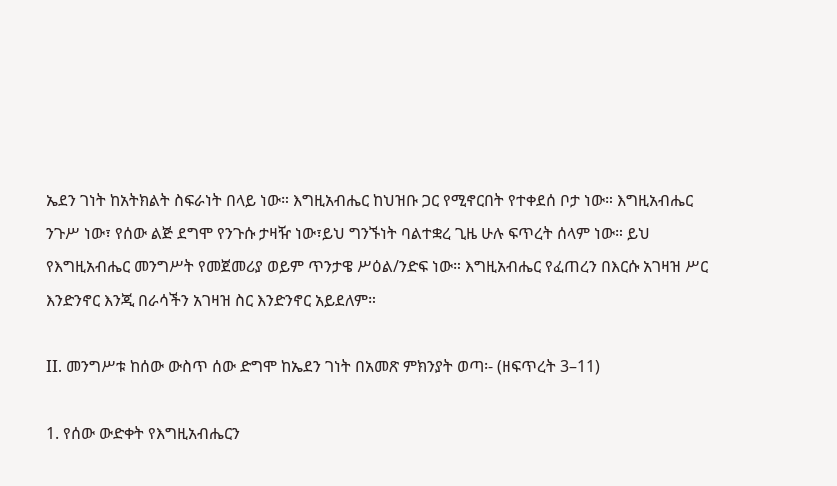ኤደን ገነት ከአትክልት ስፍራነት በላይ ነው። እግዚአብሔር ከህዝቡ ጋር የሚኖርበት የተቀደሰ ቦታ ነው። እግዚአብሔር ንጉሥ ነው፣ የሰው ልጅ ደግሞ የንጉሱ ታዛዥ ነው፣ይህ ግንኙነት ባልተቋረ ጊዜ ሁሉ ፍጥረት ሰላም ነው። ይህ የእግዚአብሔር መንግሥት የመጀመሪያ ወይም ጥንታዌ ሥዕል/ንድፍ ነው። እግዚአብሔር የፈጠረን በእርሱ አገዛዝ ሥር እንድንኖር እንጂ በራሳችን አገዛዝ ስር እንድንኖር አይደለም።

II. መንግሥቱ ከሰው ውስጥ ሰው ድግሞ ከኤደን ገነት በአመጽ ምክንያት ወጣ፡- (ዘፍጥረት 3–11)

1. የሰው ውድቀት የእግዚአብሔርን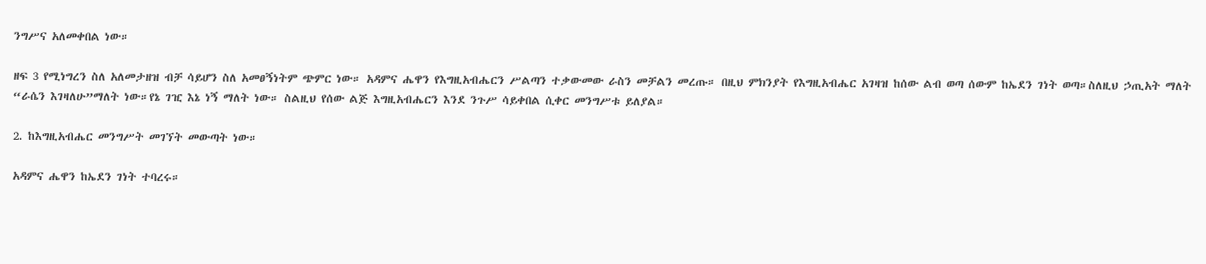ንግሥና አለመቀበል ነው።

ዘፍ 3 የሚነግረን ስለ አለመታዘዝ ብቻ ሳይሆን ስለ አመፀኝነትም ጭምር ነው። አዳምና ሔዋን የእግዚአብሔርን ሥልጣን ተቃውመው ራስን መቻልን መረጡ። በዚህ ምክንያት የእግዚአብሔር አገዛዝ ከሰው ልብ ወጣ ሰውም ከኤደን ገነት ወጣ።ስለዚህ ኃጢአት ማለት “ራሴን እገዛለሁ”ማለት ነው።የኔ ገዢ እኔ ነኝ ማለት ነው። ስልዚህ የሰው ልጅ እግዚአብሔርን እንደ ንጉሥ ሳይቀበል ሲቀር መንግሥቱ ይለያል።

2. ከእግዚአብሔር መንግሥት መገኘት መውጣት ነው።

አዳምና ሔዋን ከኤደን ገነት ተባረሩ።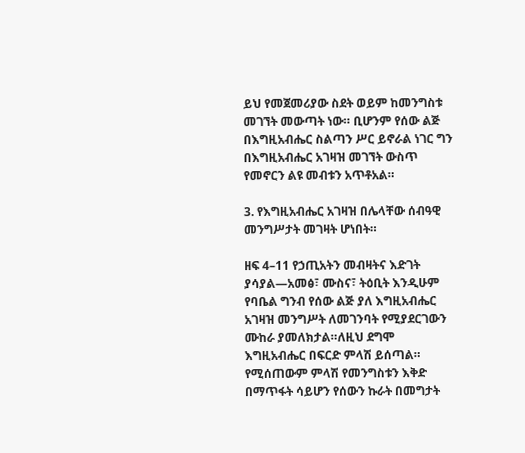ይህ የመጀመሪያው ስደት ወይም ከመንግስቱ መገኘት መውጣት ነው። ቢሆንም የሰው ልጅ በእግዚአብሔር ስልጣን ሥር ይኖራል ነገር ግን በእግዚአብሔር አገዛዝ መገኘት ውስጥ የመኖርን ልዩ መብቱን አጥቶአል።

3. የእግዚአብሔር አገዛዝ በሌላቸው ሰብዓዊ መንግሥታት መገዛት ሆነበት።

ዘፍ 4–11 የኃጢአትን መብዛትና እድገት ያሳያል—አመፅ፣ ሙስና፣ ትዕቢት እንዲሁም የባቤል ግንብ የሰው ልጅ ያለ እግዚአብሔር አገዛዝ መንግሥት ለመገንባት የሚያደርገውን ሙከራ ያመለክታል።ለዚህ ደግሞ እግዚአብሔር በፍርድ ምላሽ ይሰጣል። የሚሰጠውም ምላሽ የመንግስቱን እቅድ በማጥፋት ሳይሆን የሰውን ኩራት በመግታት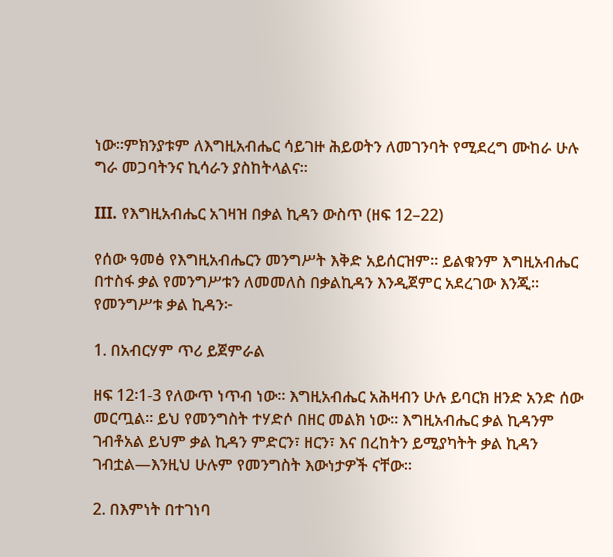ነው።ምክንያቱም ለእግዚአብሔር ሳይገዙ ሕይወትን ለመገንባት የሚደረግ ሙከራ ሁሉ ግራ መጋባትንና ኪሳራን ያስከትላልና።

III. የእግዚአብሔር አገዛዝ በቃል ኪዳን ውስጥ (ዘፍ 12–22)

የሰው ዓመፅ የእግዚአብሔርን መንግሥት እቅድ አይሰርዝም። ይልቁንም እግዚአብሔር በተስፋ ቃል የመንግሥቱን ለመመለስ በቃልኪዳን እንዲጀምር አደረገው እንጂ። የመንግሥቱ ቃል ኪዳን፦

1. በአብርሃም ጥሪ ይጀምራል

ዘፍ 12፡1-3 የለውጥ ነጥብ ነው። እግዚአብሔር አሕዛብን ሁሉ ይባርክ ዘንድ አንድ ሰው መርጧል። ይህ የመንግስት ተሃድሶ በዘር መልክ ነው። እግዚአብሔር ቃል ኪዳንም ገብቶአል ይህም ቃል ኪዳን ምድርን፣ ዘርን፣ እና በረከትን ይሚያካትት ቃል ኪዳን ገብቷል—እንዚህ ሁሉም የመንግስት እውነታዎች ናቸው።

2. በእምነት በተገነባ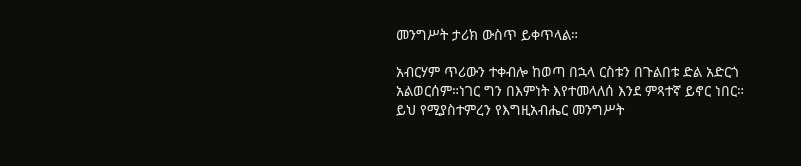መንግሥት ታሪክ ውስጥ ይቀጥላል።

አብርሃም ጥሪውን ተቀብሎ ከወጣ በኋላ ርስቱን በጉልበቱ ድል አድርጎ አልወርሰም።ነገር ግን በእምነት እየተመላለሰ እንደ ምጻተኛ ይኖር ነበር። ይህ የሚያስተምረን የእግዚአብሔር መንግሥት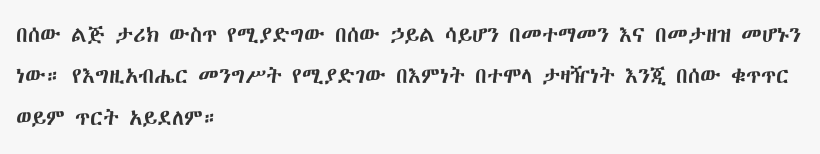በሰው ልጅ ታሪክ ውስጥ የሚያድግው በሰው ኃይል ሳይሆን በመተማመን እና በመታዘዝ መሆኑን ነው። የእግዚአብሔር መንግሥት የሚያድገው በእምነት በተሞላ ታዛዥነት እንጂ በሰው ቁጥጥር ወይም ጥርት አይደለም።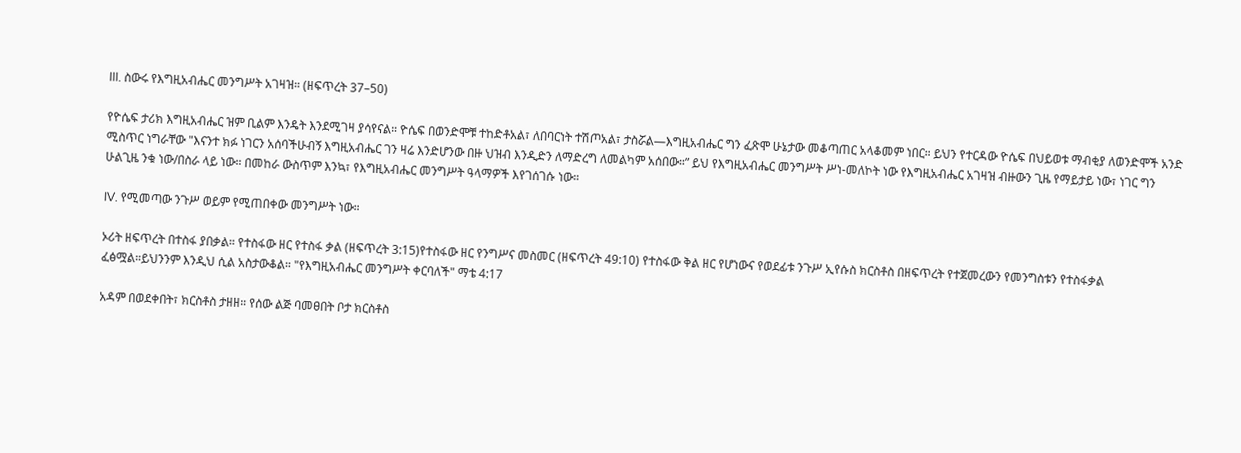III. ስውሩ የእግዚአብሔር መንግሥት አገዛዝ። (ዘፍጥረት 37–50)

የዮሴፍ ታሪክ እግዚአብሔር ዝም ቢልም እንዴት እንደሚገዛ ያሳየናል። ዮሴፍ በወንድሞቹ ተከድቶአል፣ ለበባርነት ተሽጦአል፣ ታስሯል—እግዚአብሔር ግን ፈጽሞ ሁኔታው መቆጣጠር አላቆመም ነበር። ይህን የተርዳው ዮሴፍ በህይወቱ ማብቂያ ለወንድሞች አንድ ሚስጥር ነግራቸው "እናንተ ክፉ ነገርን አሰባችሁብኝ እግዚአብሔር ገን ዛሬ እንድሆንው በዙ ህዝብ እንዲድን ለማድረግ ለመልካም አሰበው።” ይህ የእግዚአብሔር መንግሥት ሥነ-መለኮት ነው የእግዚአብሔር አገዛዝ ብዙውን ጊዜ የማይታይ ነው፣ ነገር ግን ሁልጊዜ ንቁ ነው/በስራ ላይ ነው። በመከራ ውስጥም እንኳ፣ የእግዚአብሔር መንግሥት ዓላማዎች እየገሰገሱ ነው።

IV. የሚመጣው ንጉሥ ወይም የሚጠበቀው መንግሥት ነው።

ኦሪት ዘፍጥረት በተስፋ ያበቃል። የተስፋው ዘር የተስፋ ቃል (ዘፍጥረት 3:15)የተስፋው ዘር የንግሥና መስመር (ዘፍጥረት 49:10) የተስፋው ቅል ዘር የሆነውና የወደፊቱ ንጉሥ ኢየሱስ ክርስቶስ በዘፍጥረት የተጀመረውን የመንግስቱን የተስፋቃል ፈፅሟል።ይህንንም እንዲህ ሲል አስታውቆል። "የእግዚአብሔር መንግሥት ቀርባለች" ማቴ 4:17

አዳም በወደቀበት፣ ክርስቶስ ታዘዘ። የሰው ልጅ ባመፀበት ቦታ ክርስቶስ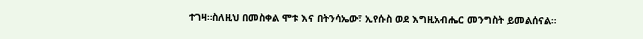ተገዛ።ስለዚህ በመስቀል ሞቱ እና በትንሳኤው፣ ኢየሱስ ወደ እግዚአብሔር መንግስት ይመልሰናል።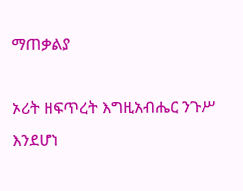ማጠቃልያ

ኦሪት ዘፍጥረት እግዚአብሔር ንጉሥ እንደሆነ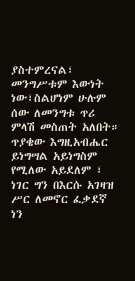ያስተምረናል፣ መንግሥቱም እውነት ነው፣ስልሆነም ሁሉም ሰው ለመንግቱ ጥሪ ምላሽ መስጠት አለበት። ጥያቄው እግዚአብሔር ይነግሣል አይነግስም የሚለው አይደለም ፣ ነገር ግን በእርሱ አገዛዝ ሥር ለመኖር ፈቃደኛ ነን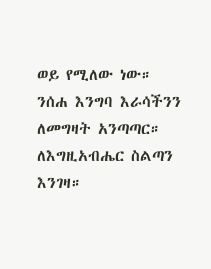ወይ የሚለው ነው። ንሰሐ እንግባ እራሳችንን ለመግዛት አንጣጣር። ለእግዚአብሔር ስልጣን እንገዛ።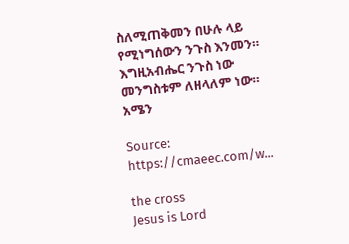ስለሚጠቅመን በሁሉ ላይ የሚነግሰውን ንጉስ እንመን። እግዚአብሔር ንጉስ ነው መንግስቱም ለዘላለም ነው። አሜን

Source: https://cmaeec.com/w...

the cross
Jesus is Lord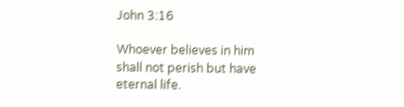John 3:16

Whoever believes in him shall not perish but have eternal life.